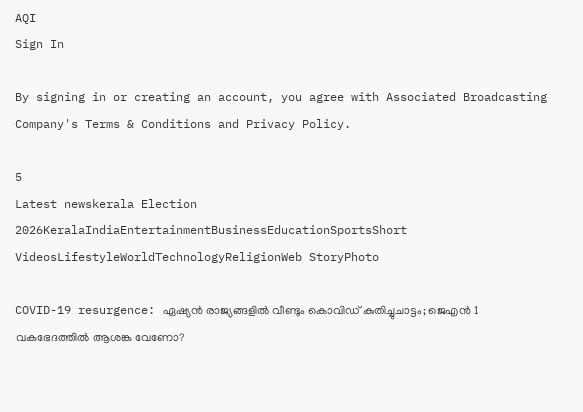AQI
Sign In

By signing in or creating an account, you agree with Associated Broadcasting Company's Terms & Conditions and Privacy Policy.

5
Latest newskerala Election 2026KeralaIndiaEntertainmentBusinessEducationSportsShort VideosLifestyleWorldTechnologyReligionWeb StoryPhoto

COVID-19 resurgence: ഏഷ്യന്‍ രാജ്യങ്ങളില്‍ വീണ്ടും കൊവിഡ് കുതിച്ചുചാട്ടം; ജെഎന്‍ 1 വകഭേദത്തില്‍ ആശങ്ക വേണോ?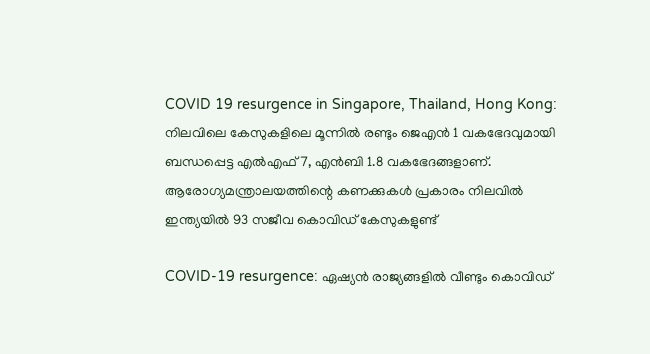COVID 19 resurgence in Singapore, Thailand, Hong Kong: നിലവിലെ കേസുകളിലെ മൂന്നില്‍ രണ്ടും ജെഎന്‍ 1 വകഭേദവുമായി ബന്ധപ്പെട്ട എല്‍എഫ് 7, എന്‍ബി 1.8 വകഭേദങ്ങളാണ്. ആരോഗ്യമന്ത്രാലയത്തിന്റെ കണക്കുകള്‍ പ്രകാരം നിലവില്‍ ഇന്ത്യയില്‍ 93 സജീവ കൊവിഡ് കേസുകളുണ്ട്

COVID-19 resurgence: ഏഷ്യന്‍ രാജ്യങ്ങളില്‍ വീണ്ടും കൊവിഡ്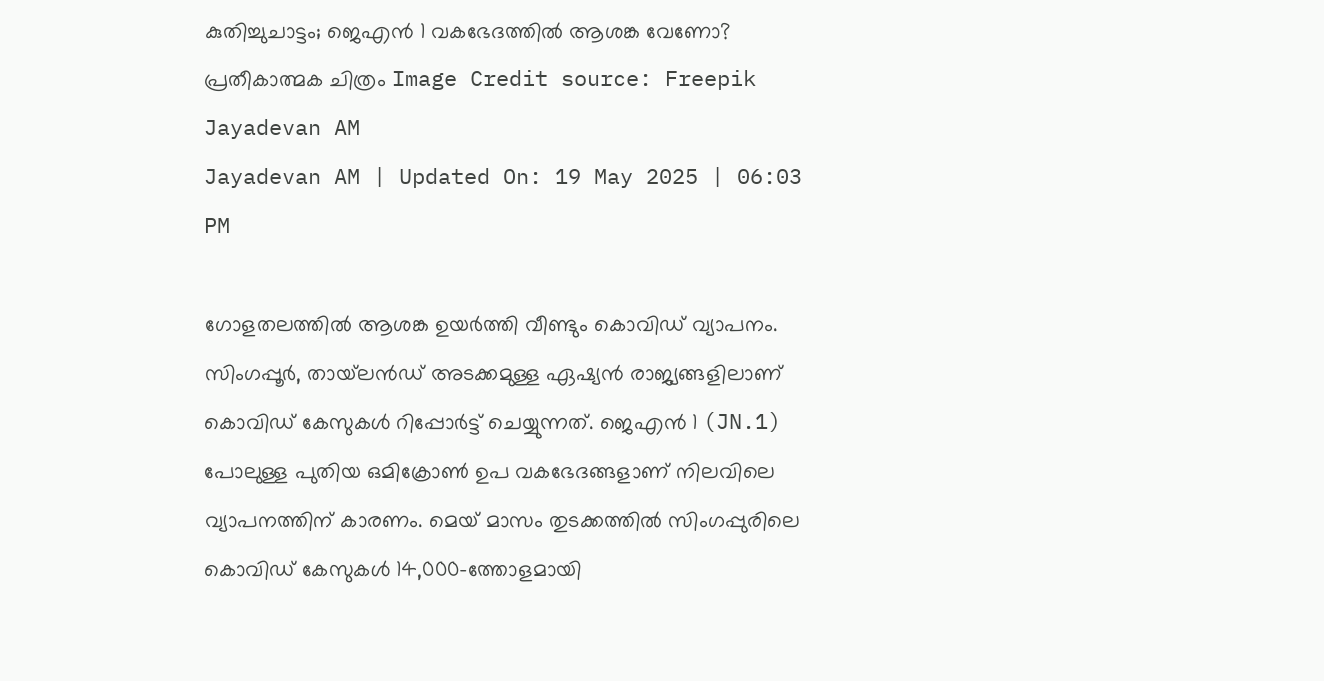കുതിച്ചുചാട്ടം; ജെഎന്‍ 1 വകഭേദത്തില്‍ ആശങ്ക വേണോ?
പ്രതീകാത്മക ചിത്രം Image Credit source: Freepik
Jayadevan AM
Jayadevan AM | Updated On: 19 May 2025 | 06:03 PM

ഗോളതലത്തില്‍ ആശങ്ക ഉയര്‍ത്തി വീണ്ടും കൊവിഡ് വ്യാപനം. സിംഗപ്പൂര്‍, തായ്‌ലന്‍ഡ് അടക്കമുള്ള ഏഷ്യന്‍ രാജ്യങ്ങളിലാണ് കൊവിഡ് കേസുകള്‍ റിപ്പോര്‍ട്ട് ചെയ്യുന്നത്. ജെഎന്‍ 1 (JN.1) പോലുള്ള പുതിയ ഒമിക്രോണ്‍ ഉപ വകഭേദങ്ങളാണ് നിലവിലെ വ്യാപനത്തിന് കാരണം. മെയ് മാസം തുടക്കത്തില്‍ സിംഗപ്പുരിലെ കൊവിഡ് കേസുകള്‍ 14,000-ത്തോളമായി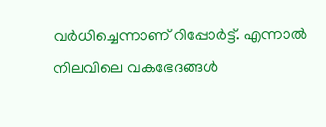വര്‍ധിച്ചെന്നാണ് റിപ്പോര്‍ട്ട്. എന്നാല്‍ നിലവിലെ വകഭേദങ്ങള്‍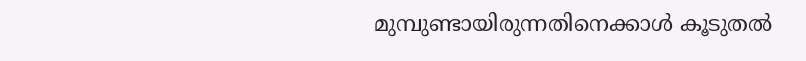മുമ്പുണ്ടായിരുന്നതിനെക്കാള്‍ കൂടുതല്‍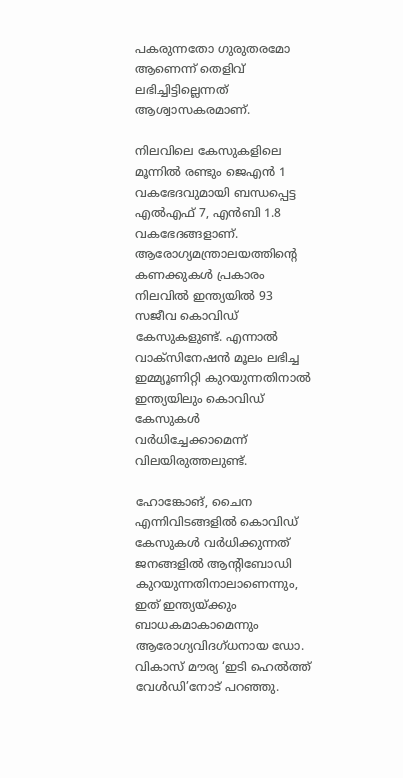പകരുന്നതോ ഗുരുതരമോ ആണെന്ന് തെളിവ് ലഭിച്ചിട്ടില്ലെന്നത് ആശ്വാസകരമാണ്.

നിലവിലെ കേസുകളിലെ മൂന്നില്‍ രണ്ടും ജെഎന്‍ 1 വകഭേദവുമായി ബന്ധപ്പെട്ട എല്‍എഫ് 7, എന്‍ബി 1.8 വകഭേദങ്ങളാണ്. ആരോഗ്യമന്ത്രാലയത്തിന്റെ കണക്കുകള്‍ പ്രകാരം നിലവില്‍ ഇന്ത്യയില്‍ 93 സജീവ കൊവിഡ് കേസുകളുണ്ട്. എന്നാല്‍ വാക്‌സിനേഷന്‍ മൂലം ലഭിച്ച ഇമ്മ്യൂണിറ്റി കുറയുന്നതിനാല്‍ ഇന്ത്യയിലും കൊവിഡ് കേസുകള്‍ വര്‍ധിച്ചേക്കാമെന്ന് വിലയിരുത്തലുണ്ട്.

ഹോങ്കോങ്, ചൈന എന്നിവിടങ്ങളില്‍ കൊവിഡ് കേസുകള്‍ വര്‍ധിക്കുന്നത് ജനങ്ങളില്‍ ആന്റിബോഡി കുറയുന്നതിനാലാണെന്നും, ഇത് ഇന്ത്യയ്ക്കും ബാധകമാകാമെന്നും ആരോഗ്യവിദഗ്ധനായ ഡോ. വികാസ് മൗര്യ ‘ഇടി ഹെല്‍ത്ത് വേള്‍ഡി’നോട് പറഞ്ഞു.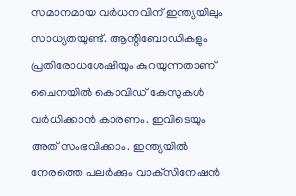സമാനമായ വര്‍ധനവിന് ഇന്ത്യയിലും സാധ്യതയുണ്ട്. ആന്റിബോഡികളും പ്രതിരോധശേഷിയും കുറയുന്നതാണ് ചൈനയില്‍ കൊവിഡ് കേസുകള്‍ വര്‍ധിക്കാന്‍ കാരണം. ഇവിടെയും അത് സംഭവിക്കാം. ഇന്ത്യയില്‍ നേരത്തെ പലര്‍ക്കും വാക്‌സിനേഷന്‍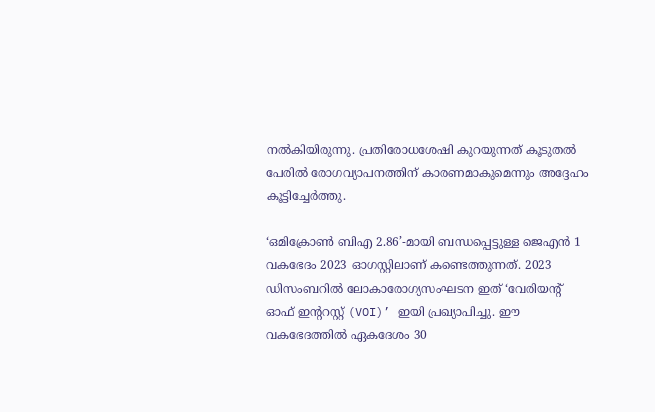നല്‍കിയിരുന്നു. പ്രതിരോധശേഷി കുറയുന്നത് കൂടുതല്‍ പേരില്‍ രോഗവ്യാപനത്തിന് കാരണമാകുമെന്നും അദ്ദേഹം കൂട്ടിച്ചേര്‍ത്തു.

‘ഒമിക്രോണ്‍ ബിഎ 2.86’-മായി ബന്ധപ്പെട്ടുള്ള ജെഎന്‍ 1 വകഭേദം 2023 ഓഗസ്റ്റിലാണ് കണ്ടെത്തുന്നത്. 2023 ഡിസംബറില്‍ ലോകാരോഗ്യസംഘടന ഇത് ‘വേരിയന്റ് ഓഫ് ഇന്ററസ്റ്റ് (VOI)’ ഇയി പ്രഖ്യാപിച്ചു. ഈ വകഭേദത്തില്‍ ഏകദേശം 30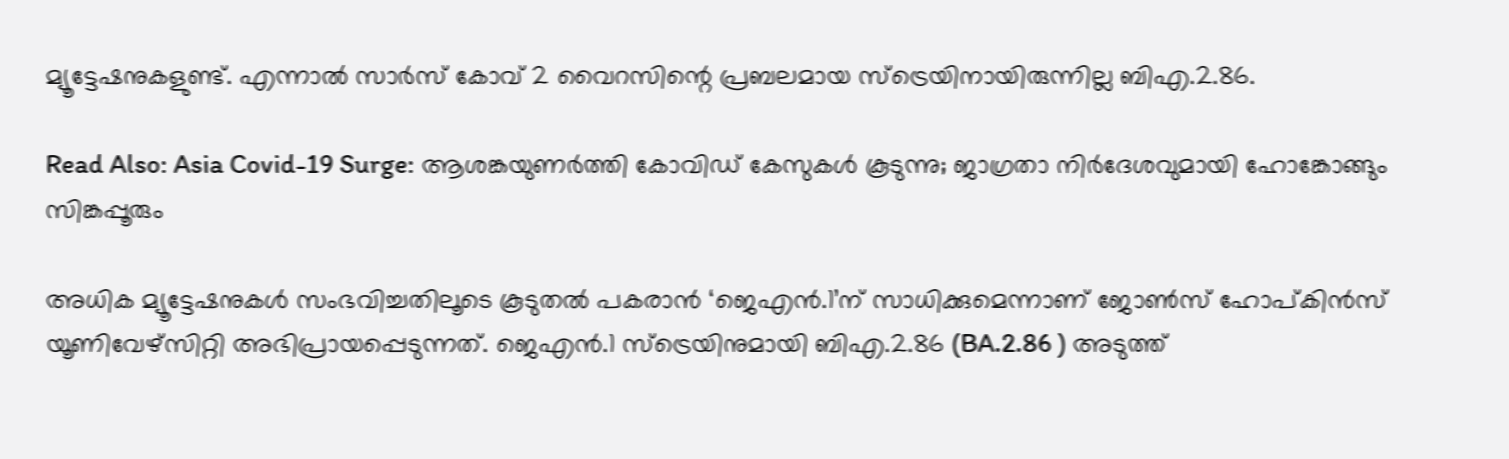മ്യൂട്ടേഷനുകളുണ്ട്. എന്നാല്‍ സാര്‍സ് കോവ് 2 വൈറസിന്റെ പ്രബലമായ സ്‌ട്രെയിനായിരുന്നില്ല ബിഎ.2.86.

Read Also: Asia Covid-19 Surge: ആശങ്കയുണർത്തി കോവിഡ് കേസുകൾ കൂടുന്നു; ജാഗ്രതാ നിർദേശവുമായി ഹോങ്കോങ്ങും സിങ്കപ്പൂരും

അധിക മ്യൂട്ടേഷനുകള്‍ സംഭവിച്ചതിലൂടെ കൂടുതല്‍ പകരാന്‍ ‘ജെഎന്‍.1’ന് സാധിക്കുമെന്നാണ് ജോണ്‍സ് ഹോപ്കിന്‍സ് യൂണിവേഴ്‌സിറ്റി അഭിപ്രായപ്പെടുന്നത്. ജെഎന്‍.1 സ്‌ട്രെയിനുമായി ബിഎ.2.86 (BA.2.86 ) അടുത്ത്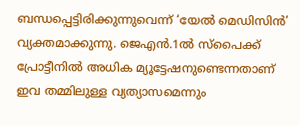ബന്ധപ്പെട്ടിരിക്കുന്നുവെന്ന് ‘യേല്‍ മെഡിസിന്‍’ വ്യക്തമാക്കുന്നു. ജെഎന്‍.1ല്‍ സ്‌പൈക്ക് പ്രോട്ടീനില്‍ അധിക മ്യൂട്ടേഷനുണ്ടെന്നതാണ് ഇവ തമ്മിലുള്ള വ്യത്യാസമെന്നും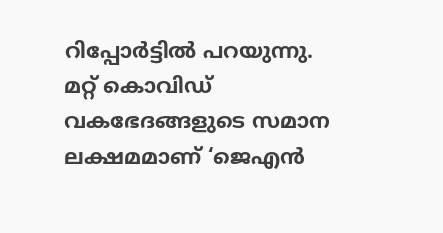റിപ്പോര്‍ട്ടില്‍ പറയുന്നു. മറ്റ് കൊവിഡ് വകഭേദങ്ങളുടെ സമാന ലക്ഷമമാണ് ‘ജെഎന്‍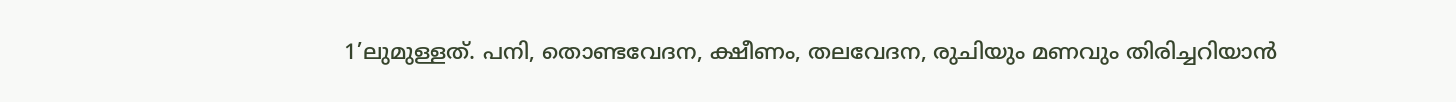1’ലുമുള്ളത്. പനി, തൊണ്ടവേദന, ക്ഷീണം, തലവേദന, രുചിയും മണവും തിരിച്ചറിയാന്‍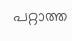പറ്റാത്ത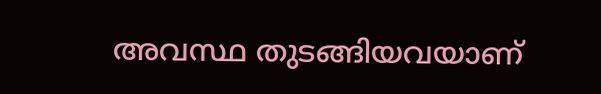അവസ്ഥ തുടങ്ങിയവയാണ്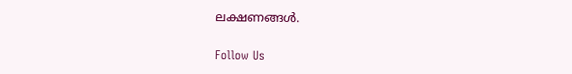ലക്ഷണങ്ങള്‍.

Follow Us